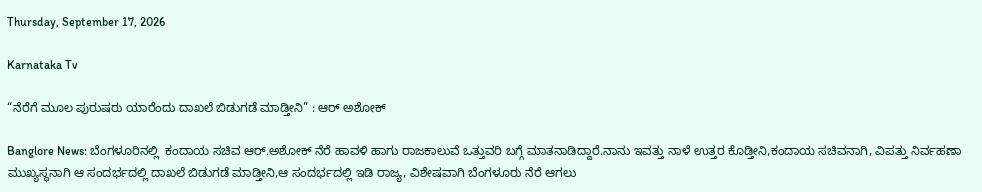Thursday, September 17, 2026

Karnataka Tv

“ನೆರೆಗೆ ಮೂಲ ಪುರುಷರು ಯಾರೆಂದು ದಾಖಲೆ ಬಿಡುಗಡೆ ಮಾಡ್ತೀನಿ” : ಆರ್ ಅಶೋಕ್

Banglore News: ಬೆಂಗಳೂರಿನಲ್ಲಿ  ಕಂದಾಯ ಸಚಿವ ಆರ್.ಅಶೋಕ್ ನೆರೆ ಹಾವಳಿ ಹಾಗು ರಾಜಕಾಲುವೆ ಒತ್ತುವರಿ ಬಗ್ಗೆ ಮಾತನಾಡಿದ್ದಾರೆ.ನಾನು ಇವತ್ತು ನಾಳೆ ಉತ್ತರ ಕೊಡ್ತೀನಿ,ಕಂದಾಯ ಸಚಿವನಾಗಿ, ವಿಪತ್ತು ನಿರ್ವಹಣಾ ಮುಖ್ಯಸ್ಥನಾಗಿ ಆ ಸಂದರ್ಭದಲ್ಲಿ ದಾಖಲೆ ಬಿಡುಗಡೆ ಮಾಡ್ತೀನಿ,ಆ ಸಂದರ್ಭದಲ್ಲಿ ಇಡಿ ರಾಜ್ಯ, ವಿಶೇಷವಾಗಿ ಬೆಂಗಳೂರು ನೆರೆ ಆಗಲು‌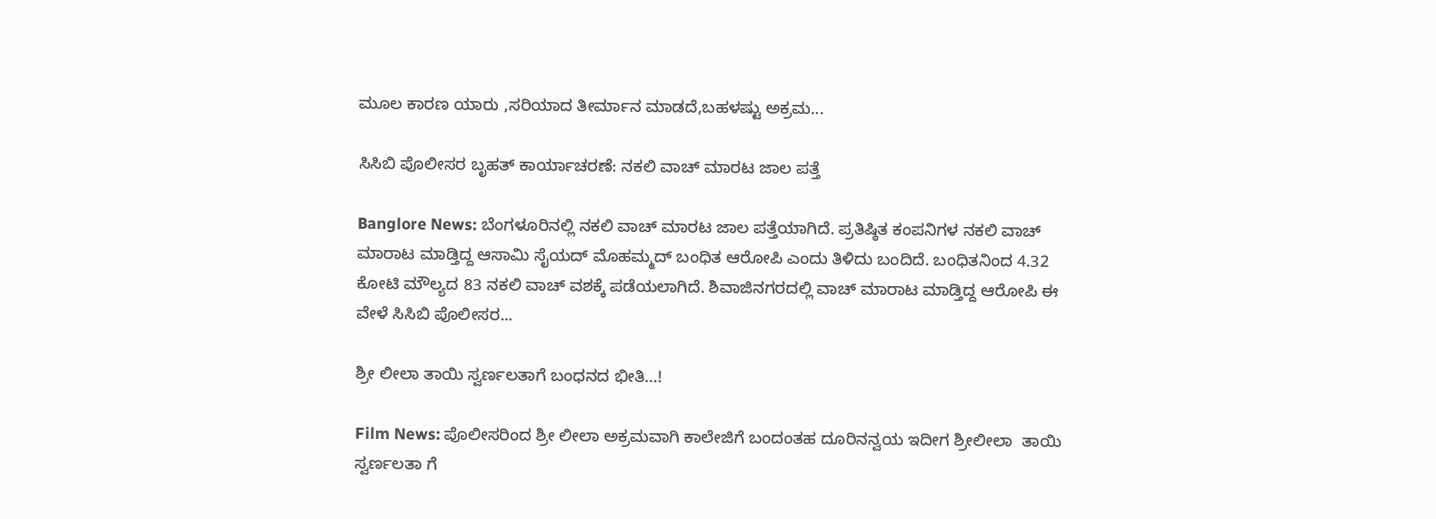ಮೂಲ ಕಾರಣ ಯಾರು ,ಸರಿಯಾದ ತೀರ್ಮಾನ ಮಾಡದೆ,ಬಹಳಷ್ಟು ಅಕ್ರಮ...

ಸಿಸಿಬಿ ಪೊಲೀಸರ ಬೃಹತ್ ಕಾರ್ಯಾಚರಣೆ: ನಕಲಿ ವಾಚ್ ಮಾರಟ ಜಾಲ ಪತ್ತೆ

Banglore News: ಬೆಂಗಳೂರಿನಲ್ಲಿ ನಕಲಿ ವಾಚ್ ಮಾರಟ ಜಾಲ ಪತ್ತೆಯಾಗಿದೆ. ಪ್ರತಿಷ್ಠಿತ ಕಂಪನಿಗಳ ನಕಲಿ ವಾಚ್ ಮಾರಾಟ ಮಾಡ್ತಿದ್ದ ಆಸಾಮಿ ಸೈಯದ್ ಮೊಹಮ್ಮದ್ ಬಂಧಿತ ಆರೋಪಿ ಎಂದು ತಿಳಿದು ಬಂದಿದೆ. ಬಂಧಿತನಿಂದ 4.32 ಕೋಟಿ ಮೌಲ್ಯದ 83 ನಕಲಿ ವಾಚ್ ವಶಕ್ಕೆ ಪಡೆಯಲಾಗಿದೆ. ಶಿವಾಜಿನಗರದಲ್ಲಿ ವಾಚ್ ಮಾರಾಟ ಮಾಡ್ತಿದ್ದ ಆರೋಪಿ ಈ ವೇಳೆ ಸಿಸಿಬಿ ಪೊಲೀಸರ...

ಶ್ರೀ ಲೀಲಾ ತಾಯಿ ಸ್ವರ್ಣಲತಾಗೆ ಬಂಧನದ ಭೀತಿ…!

Film News: ಪೊಲೀಸರಿಂದ ಶ್ರೀ ಲೀಲಾ ಅಕ್ರಮವಾಗಿ ಕಾಲೇಜಿಗೆ ಬಂದಂತಹ ದೂರಿನನ್ವಯ ಇದೀಗ ಶ್ರೀಲೀಲಾ  ತಾಯಿ ಸ್ವರ್ಣಲತಾ ಗೆ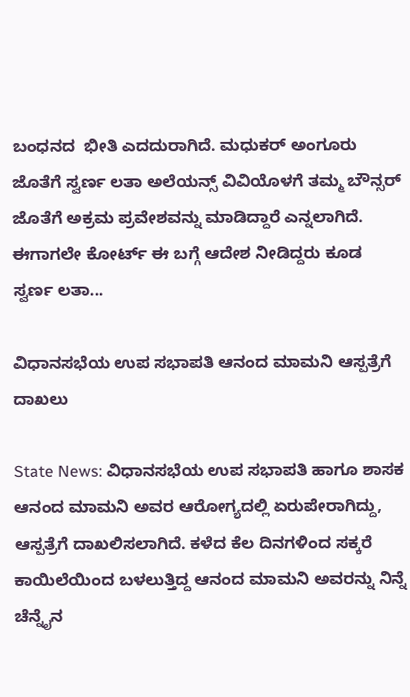ಬಂಧನದ  ಭೀತಿ ಎದದುರಾಗಿದೆ. ಮಧುಕರ್‌ ಅಂಗೂರು ಜೊತೆಗೆ ಸ್ವರ್ಣ ಲತಾ ಅಲೆಯನ್ಸ್‌ ವಿವಿಯೊಳಗೆ ತಮ್ಮ ಬೌನ್ಸರ್‌ ಜೊತೆಗೆ ಅಕ್ರಮ ಪ್ರವೇಶವನ್ನು ಮಾಡಿದ್ದಾರೆ ಎನ್ನಲಾಗಿದೆ. ಈಗಾಗಲೇ ಕೋರ್ಟ್ ಈ ಬಗ್ಗೆ ಆದೇಶ ನೀಡಿದ್ದರು ಕೂಡ  ಸ್ವರ್ಣ ಲತಾ...

ವಿಧಾನಸಭೆಯ ಉಪ ಸಭಾಪತಿ ಆನಂದ ಮಾಮನಿ ಆಸ್ಪತ್ರೆಗೆ ದಾಖಲು

State News: ವಿಧಾನಸಭೆಯ ಉಪ ಸಭಾಪತಿ ಹಾಗೂ ಶಾಸಕ ಆನಂದ ಮಾಮನಿ ಅವರ ಆರೋಗ್ಯದಲ್ಲಿ ಏರುಪೇರಾಗಿದ್ದು, ಆಸ್ಪತ್ರೆಗೆ ದಾಖಲಿಸಲಾಗಿದೆ. ಕಳೆದ ಕೆಲ ದಿನಗಳಿಂದ ಸಕ್ಕರೆ ಕಾಯಿಲೆಯಿಂದ ಬಳಲುತ್ತಿದ್ದ ಆನಂದ ಮಾಮನಿ ಅವರನ್ನು ನಿನ್ನೆ ಚೆನ್ನೈನ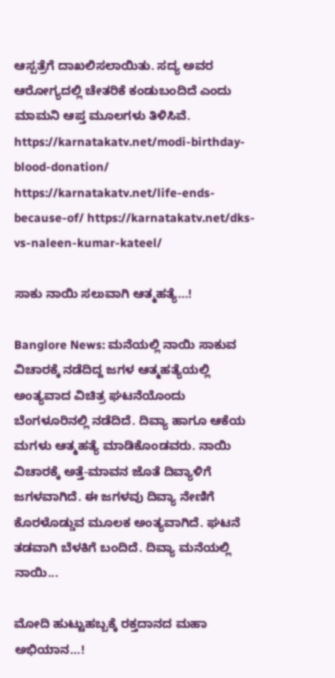ಆಸ್ಪತ್ರೆಗೆ ದಾಖಲಿಸಲಾಯಿತು. ಸದ್ಯ ಅವರ ಆರೋಗ್ಯದಲ್ಲಿ ಚೇತರಿಕೆ ಕಂಡುಬಂದಿದೆ ಎಂದು ಮಾಮನಿ ಆಪ್ತ ಮೂಲಗಳು ತಿಳಿಸಿವೆ. https://karnatakatv.net/modi-birthday-blood-donation/ https://karnatakatv.net/life-ends-because-of/ https://karnatakatv.net/dks-vs-naleen-kumar-kateel/

ಸಾಕು ನಾಯಿ ಸಲುವಾಗಿ ಆತ್ಮಹತ್ಯೆ…!

Banglore News: ಮನೆಯಲ್ಲಿ ನಾಯಿ ಸಾಕುವ ವಿಚಾರಕ್ಕೆ ನಡೆದಿದ್ದ ಜಗಳ ಆತ್ಮಹತ್ಯೆಯಲ್ಲಿ ಅಂತ್ಯವಾದ ವಿಚಿತ್ರ ಘಟನೆಯೊಂದು ಬೆಂಗಳೂರಿನಲ್ಲಿ ನಡೆದಿದೆ. ದಿವ್ಯಾ ಹಾಗೂ ಆಕೆಯ ಮಗಳು ಆತ್ಮಹತ್ಯೆ ಮಾಡಿಕೊಂಡವರು. ನಾಯಿ ವಿಚಾರಕ್ಕೆ ಅತ್ತೆ-ಮಾವನ ಜೊತೆ ದಿವ್ಯಾಳಿಗೆ ಜಗಳವಾಗಿದೆ. ಈ ಜಗಳವು ದಿವ್ಯಾ ನೇಣಿಗೆ ಕೊರಳೊಡ್ಡುವ ಮೂಲಕ ಅಂತ್ಯವಾಗಿದೆ. ಘಟನೆ ತಡವಾಗಿ ಬೆಳಕಿಗೆ ಬಂದಿದೆ. ದಿವ್ಯಾ ಮನೆಯಲ್ಲಿ ನಾಯಿ...

ಮೋದಿ ಹುಟ್ಟುಹಬ್ಬಕ್ಕೆ ರಕ್ತದಾನದ ಮಹಾ ಅಭಿಯಾನ…!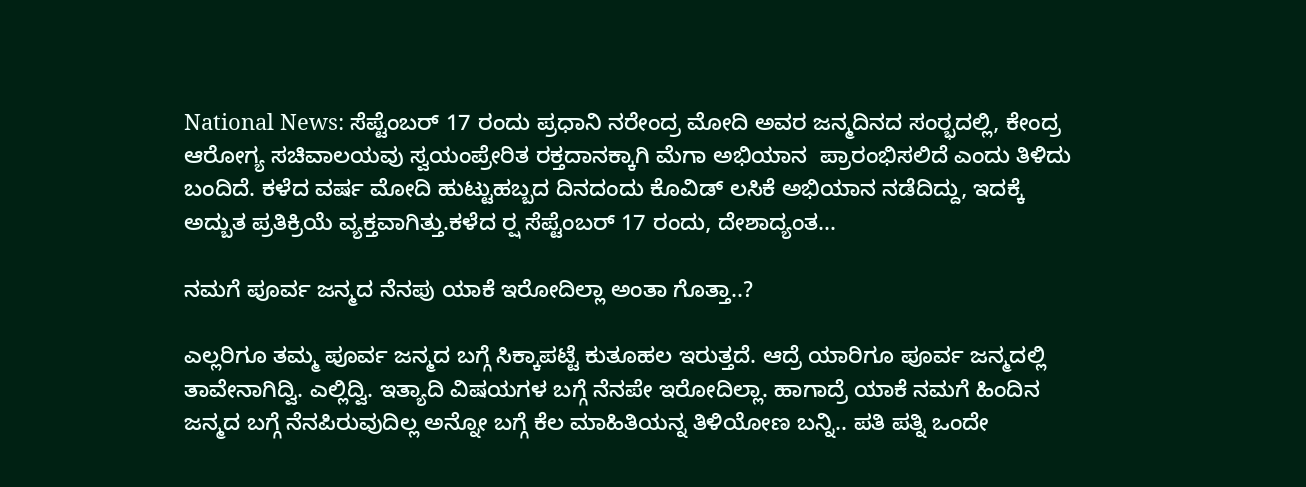National News: ಸೆಪ್ಟೆಂಬರ್ 17 ರಂದು ಪ್ರಧಾನಿ ನರೇಂದ್ರ ಮೋದಿ ಅವರ ಜನ್ಮದಿನದ ಸಂರ‍್ಭದಲ್ಲಿ, ಕೇಂದ್ರ ಆರೋಗ್ಯ ಸಚಿವಾಲಯವು ಸ್ವಯಂಪ್ರೇರಿತ ರಕ್ತದಾನಕ್ಕಾಗಿ ಮೆಗಾ ಅಭಿಯಾನ  ಪ್ರಾರಂಭಿಸಲಿದೆ ಎಂದು ತಿಳಿದು ಬಂದಿದೆ. ಕಳೆದ ವರ್ಷ ಮೋದಿ ಹುಟ್ಟುಹಬ್ಬದ ದಿನದಂದು ಕೊವಿಡ್ ಲಸಿಕೆ ಅಭಿಯಾನ ನಡೆದಿದ್ದು, ಇದಕ್ಕೆ ಅದ್ಬುತ ಪ್ರತಿಕ್ರಿಯೆ ವ್ಯಕ್ತವಾಗಿತ್ತು.ಕಳೆದ ರ‍್ಷ ಸೆಪ್ಟೆಂಬರ್ 17 ರಂದು, ದೇಶಾದ್ಯಂತ...

ನಮಗೆ ಪೂರ್ವ ಜನ್ಮದ ನೆನಪು ಯಾಕೆ ಇರೋದಿಲ್ಲಾ ಅಂತಾ ಗೊತ್ತಾ..?

ಎಲ್ಲರಿಗೂ ತಮ್ಮ ಪೂರ್ವ ಜನ್ಮದ ಬಗ್ಗೆ ಸಿಕ್ಕಾಪಟ್ಟೆ ಕುತೂಹಲ ಇರುತ್ತದೆ. ಆದ್ರೆ ಯಾರಿಗೂ ಪೂರ್ವ ಜನ್ಮದಲ್ಲಿ ತಾವೇನಾಗಿದ್ವಿ. ಎಲ್ಲಿದ್ವಿ. ಇತ್ಯಾದಿ ವಿಷಯಗಳ ಬಗ್ಗೆ ನೆನಪೇ ಇರೋದಿಲ್ಲಾ. ಹಾಗಾದ್ರೆ ಯಾಕೆ ನಮಗೆ ಹಿಂದಿನ ಜನ್ಮದ ಬಗ್ಗೆ ನೆನಪಿರುವುದಿಲ್ಲ ಅನ್ನೋ ಬಗ್ಗೆ ಕೆಲ ಮಾಹಿತಿಯನ್ನ ತಿಳಿಯೋಣ ಬನ್ನಿ.. ಪತಿ ಪತ್ನಿ ಒಂದೇ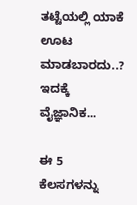ತಟ್ಟೆಯಲ್ಲಿ ಯಾಕೆ ಊಟ ಮಾಡಬಾರದು..? ಇದಕ್ಕೆ ವೈಜ್ಞಾನಿಕ...

ಈ 5 ಕೆಲಸಗಳನ್ನು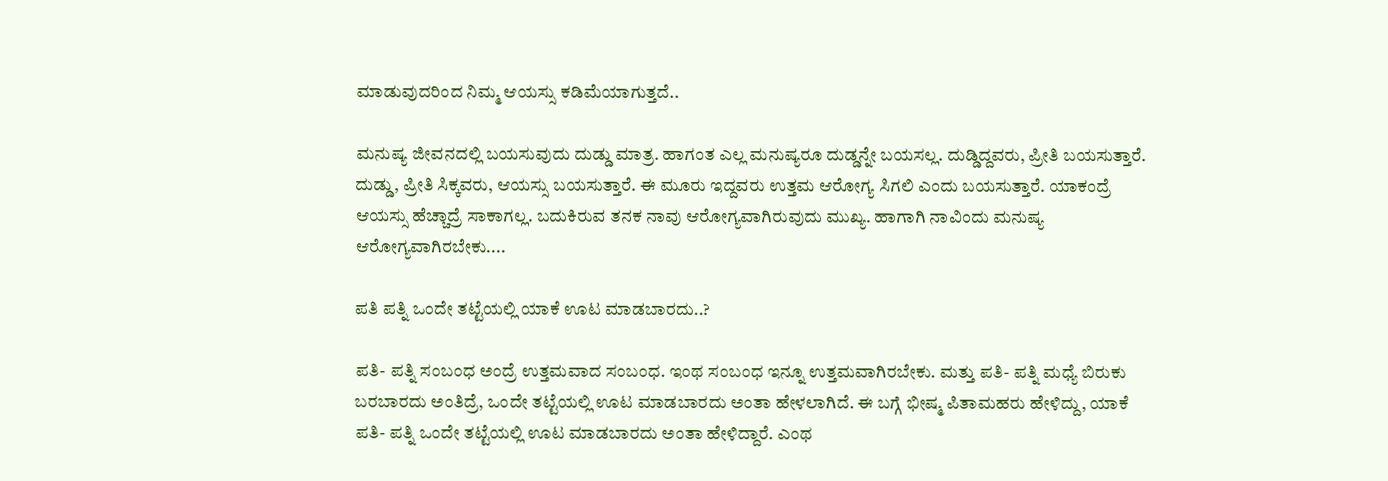ಮಾಡುವುದರಿಂದ ನಿಮ್ಮ ಆಯಸ್ಸು ಕಡಿಮೆಯಾಗುತ್ತದೆ..

ಮನುಷ್ಯ ಜೀವನದಲ್ಲಿ ಬಯಸುವುದು ದುಡ್ಡು ಮಾತ್ರ. ಹಾಗಂತ ಎಲ್ಲ ಮನುಷ್ಯರೂ ದುಡ್ಡನ್ನೇ ಬಯಸಲ್ಲ. ದುಡ್ಡಿದ್ದವರು, ಪ್ರೀತಿ ಬಯಸುತ್ತಾರೆ. ದುಡ್ಡು, ಪ್ರೀತಿ ಸಿಕ್ಕವರು, ಆಯಸ್ಸು ಬಯಸುತ್ತಾರೆ. ಈ ಮೂರು ಇದ್ದವರು ಉತ್ತಮ ಆರೋಗ್ಯ ಸಿಗಲಿ ಎಂದು ಬಯಸುತ್ತಾರೆ. ಯಾಕಂದ್ರೆ ಆಯಸ್ಸು ಹೆಚ್ಚಾದ್ರೆ ಸಾಕಾಗಲ್ಲ. ಬದುಕಿರುವ ತನಕ ನಾವು ಆರೋಗ್ಯವಾಗಿರುವುದು ಮುಖ್ಯ. ಹಾಗಾಗಿ ನಾವಿಂದು ಮನುಷ್ಯ ಆರೋಗ್ಯವಾಗಿರಬೇಕು....

ಪತಿ ಪತ್ನಿ ಒಂದೇ ತಟ್ಟೆಯಲ್ಲಿ ಯಾಕೆ ಊಟ ಮಾಡಬಾರದು..?

ಪತಿ- ಪತ್ನಿ ಸಂಬಂಧ ಅಂದ್ರೆ ಉತ್ತಮವಾದ ಸಂಬಂಧ. ಇಂಥ ಸಂಬಂಧ ಇನ್ನೂ ಉತ್ತಮವಾಗಿರಬೇಕು. ಮತ್ತು ಪತಿ- ಪತ್ನಿ ಮಧ್ಯೆ ಬಿರುಕು ಬರಬಾರದು ಅಂತಿದ್ರೆ, ಒಂದೇ ತಟ್ಟೆಯಲ್ಲಿ ಊಟ ಮಾಡಬಾರದು ಅಂತಾ ಹೇಳಲಾಗಿದೆ. ಈ ಬಗ್ಗೆ ಭೀಷ್ಮ ಪಿತಾಮಹರು ಹೇಳಿದ್ದು, ಯಾಕೆ ಪತಿ- ಪತ್ನಿ ಒಂದೇ ತಟ್ಟೆಯಲ್ಲಿ ಊಟ ಮಾಡಬಾರದು ಅಂತಾ ಹೇಳಿದ್ದಾರೆ. ಎಂಥ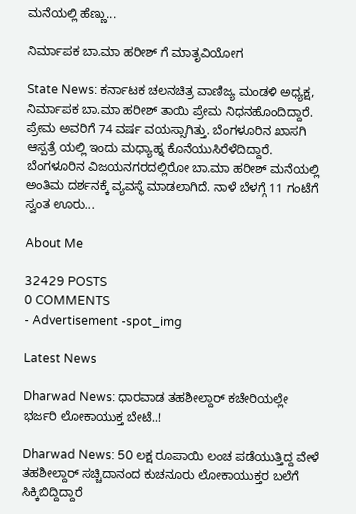ಮನೆಯಲ್ಲಿ ಹೆಣ್ಣು...

ನಿರ್ಮಾಪಕ ಬಾ.ಮಾ ಹರೀಶ್ ಗೆ ಮಾತೃವಿಯೋಗ

State News: ಕರ್ನಾಟಕ ಚಲನಚಿತ್ರ ವಾಣಿಜ್ಯ ಮಂಡಳಿ ಅಧ್ಯಕ್ಷ, ನಿರ್ಮಾಪಕ ಬಾ.ಮಾ ಹರೀಶ್ ತಾಯಿ ಪ್ರೇಮ ನಿಧನಹೊಂದಿದ್ದಾರೆ. ಪ್ರೇಮ ಅವರಿಗೆ 74 ವರ್ಷ ವಯಸ್ಸಾಗಿತ್ತು. ಬೆಂಗಳೂರಿನ ಖಾಸಗಿ ಆಸ್ಪತ್ರೆ ಯಲ್ಲಿ ಇಂದು ಮಧ್ಯಾಹ್ನ ಕೊನೆಯುಸಿರೆಳೆದಿದ್ದಾರೆ. ಬೆಂಗಳೂರಿನ ವಿಜಯನಗರದಲ್ಲಿರೋ ಬಾ.ಮಾ ಹರೀಶ್ ಮನೆಯಲ್ಲಿ ಅಂತಿಮ ದರ್ಶನಕ್ಕೆ ವ್ಯವಸ್ಥೆ ಮಾಡಲಾಗಿದೆ. ನಾಳೆ ಬೆಳಗ್ಗೆ 11 ಗಂಟೆಗೆ ಸ್ವಂತ ಊರು...

About Me

32429 POSTS
0 COMMENTS
- Advertisement -spot_img

Latest News

Dharwad News: ಧಾರವಾಡ ತಹಶೀಲ್ದಾರ್ ಕಚೇರಿಯಲ್ಲೇ ಭರ್ಜರಿ ಲೋಕಾಯುಕ್ತ ಬೇಟೆ..!

Dharwad News: 50 ಲಕ್ಷ ರೂಪಾಯಿ ಲಂಚ ಪಡೆಯುತ್ತಿದ್ದ ವೇಳೆ ತಹಶೀಲ್ದಾರ್ ಸಚ್ಚಿದಾನಂದ ಕುಚನೂರು ಲೋಕಾಯುಕ್ತರ ಬಲೆಗೆ ಸಿಕ್ಕಿಬಿದ್ದಿದ್ದಾರೆ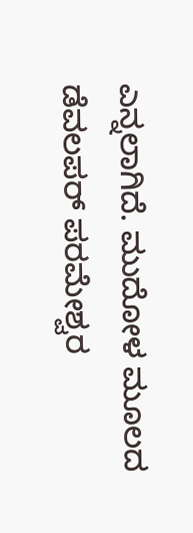ಎನ್ನಲಾಗಿದೆ. ಮುದೋಳ ಮೂಲದ ಡೆವಲಪರ್ ಪರಮೇಶ್ವರ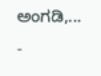ಅಂಗಡಿ,...
-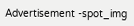Advertisement -spot_img